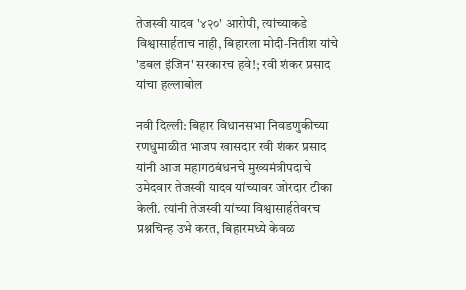तेजस्वी यादव '४२०' आरोपी, त्यांच्याकडे विश्वासार्हताच नाही, बिहारला मोदी-नितीश यांचे 'डबल इंजिन' सरकारच हवे!; रवी शंकर प्रसाद यांचा हल्लाबोल

नवी दिल्ली: बिहार विधानसभा निवडणुकीच्या रणधुमाळीत भाजप खासदार रवी शंकर प्रसाद यांनी आज महागठबंधनचे मुख्यमंत्रीपदाचे उमेदवार तेजस्वी यादव यांच्यावर जोरदार टीका केली. त्यांनी तेजस्वी यांच्या विश्वासार्हतेवरच प्रश्नचिन्ह उभे करत, बिहारमध्ये केवळ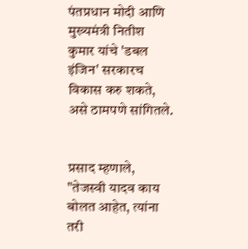पंतप्रधान मोदी आणि मुख्यमंत्री नितीश कुमार यांचे 'डबल इंजिन' सरकारच विकास करु शकते, असे ठामपणे सांगितले.


प्रसाद म्हणाले, "तेजस्वी यादव काय बोलत आहेत, त्यांना तरी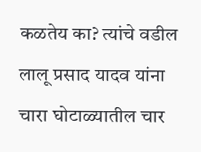कळतेय का? त्यांचे वडील लालू प्रसाद यादव यांना चारा घोटाळ्यातील चार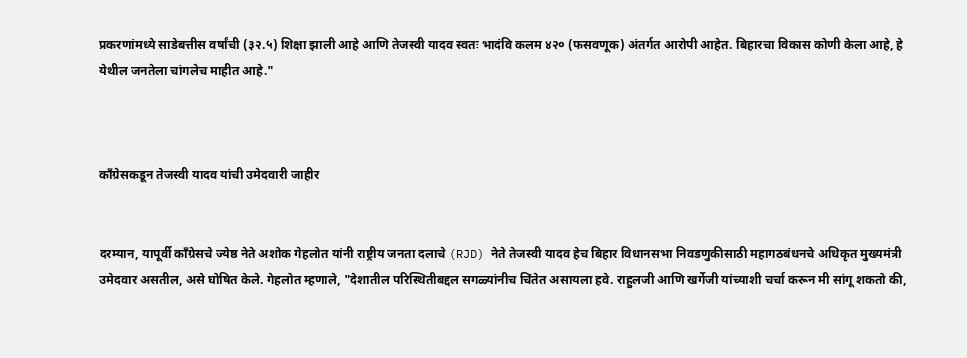प्रकरणांमध्ये साडेबत्तीस वर्षांची (३२.५) शिक्षा झाली आहे आणि तेजस्वी यादव स्वतः भादंवि कलम ४२० (फसवणूक) अंतर्गत आरोपी आहेत. बिहारचा विकास कोणी केला आहे, हे येथील जनतेला चांगलेच माहीत आहे."



काँग्रेसकडून तेजस्वी यादव यांची उमेदवारी जाहीर


दरम्यान, यापूर्वी काँग्रेसचे ज्येष्ठ नेते अशोक गेहलोत यांनी राष्ट्रीय जनता दलाचे (RJD) नेते तेजस्वी यादव हेच बिहार विधानसभा निवडणुकीसाठी महागठबंधनचे अधिकृत मुख्यमंत्री उमेदवार असतील, असे घोषित केले. गेहलोत म्हणाले, "देशातील परिस्थितीबद्दल सगळ्यांनीच चिंतेत असायला हवे. राहुलजी आणि खर्गेजी यांच्याशी चर्चा करून मी सांगू शकतो की,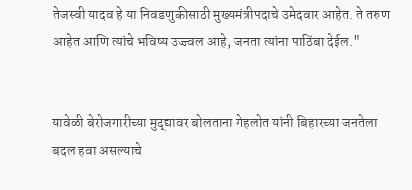तेजस्वी यादव हे या निवडणुकीसाठी मुख्यमंत्रीपदाचे उमेदवार आहेत. ते तरुण आहेत आणि त्यांचे भविष्य उज्ज्वल आहे, जनता त्यांना पाठिंबा देईल."


यावेळी बेरोजगारीच्या मुद्द्यावर बोलताना गेहलोत यांनी बिहारच्या जनतेला बदल हवा असल्याचे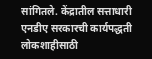सांगितले. केंद्रातील सत्ताधारी एनडीए सरकारची कार्यपद्धती लोकशाहीसाठी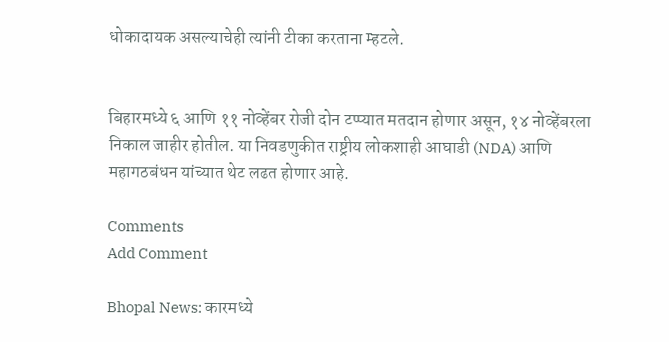धोकादायक असल्याचेही त्यांनी टीका करताना म्हटले.


बिहारमध्ये ६ आणि ११ नोव्हेंबर रोजी दोन टप्प्यात मतदान होणार असून, १४ नोव्हेंबरला निकाल जाहीर होतील. या निवडणुकीत राष्ट्रीय लोकशाही आघाडी (NDA) आणि महागठबंधन यांच्यात थेट लढत होणार आहे.

Comments
Add Comment

Bhopal News: कारमध्ये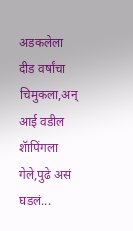अडकलेला दीड वर्षांचा चिमुकला,अन् आई वडील शॅापिंगला गेले,पुढे असं घडलं...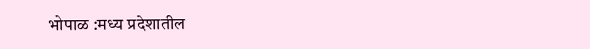भोपाळ :मध्य प्रदेशातील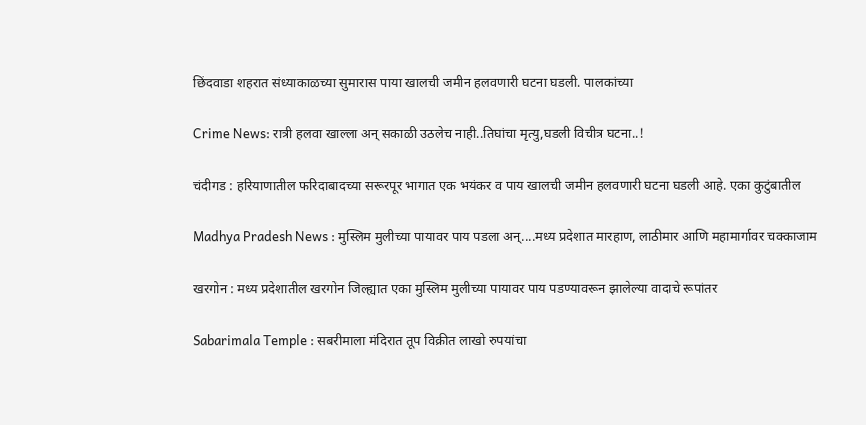छिंदवाडा शहरात संध्याकाळच्या सुमारास पाया खालची जमीन हलवणारी घटना घडली. पालकांच्या

Crime News: रात्री हलवा खाल्ला अन् सकाळी उठलेच नाही..तिघांचा मृत्यु,घडली विचीत्र घटना..!

चंदीगड : हरियाणातील फरिदाबादच्या सरूरपूर भागात एक भयंकर व पाय खालची जमीन हलवणारी घटना घडली आहे. एका कुटुंबातील

Madhya Pradesh News : मुस्लिम मुलीच्या पायावर पाय पडला अन्....मध्य प्रदेशात मारहाण, लाठीमार आणि महामार्गावर चक्काजाम

खरगोन : मध्य प्रदेशातील खरगोन जिल्ह्यात एका मुस्लिम मुलीच्या पायावर पाय पडण्यावरून झालेल्या वादाचे रूपांतर

Sabarimala Temple : सबरीमाला मंदिरात तूप विक्रीत लाखो रुपयांचा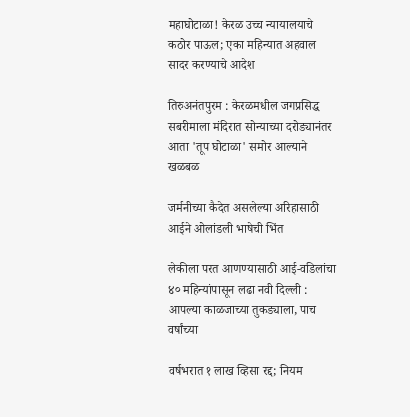महाघोटाळा! केरळ उच्च न्यायालयाचे कठोर पाऊल; एका महिन्यात अहवाल सादर करण्याचे आदेश

तिरुअनंतपुरम : केरळमधील जगप्रसिद्ध सबरीमाला मंदिरात सोन्याच्या दरोड्यानंतर आता 'तूप घोटाळा' समोर आल्याने खळबळ

जर्मनीच्या कैदेत असलेल्या अरिहासाठी आईने ओलांडली भाषेची भिंत

लेकीला परत आणण्यासाठी आई-वडिलांचा ४० महिन्यांपासून लढा नवी दिल्ली : आपल्या काळजाच्या तुकड्याला, पाच वर्षांच्या

वर्षभरात १ लाख व्हिसा रद्द; नियम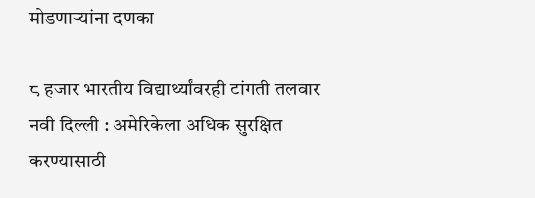मोडणाऱ्यांना दणका

८ हजार भारतीय विद्यार्थ्यांवरही टांगती तलवार नवी दिल्ली : अमेरिकेला अधिक सुरक्षित करण्यासाठी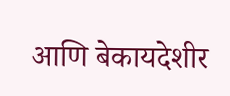आणि बेकायदेशीर